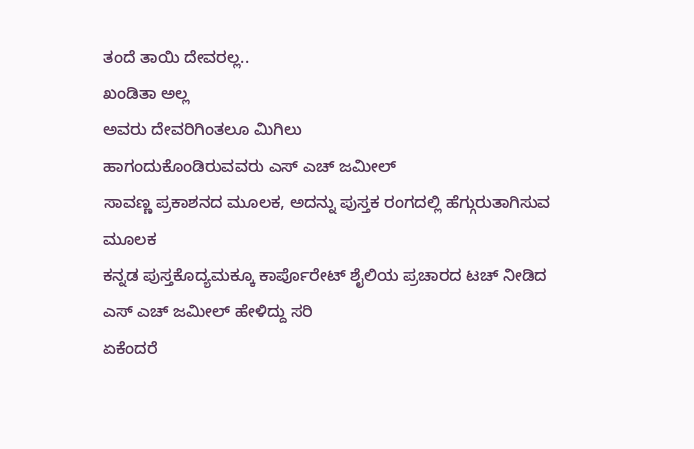ತಂದೆ ತಾಯಿ ದೇವರಲ್ಲ..
ಖಂಡಿತಾ ಅಲ್ಲ
ಅವರು ದೇವರಿಗಿಂತಲೂ ಮಿಗಿಲು
ಹಾಗಂದುಕೊಂಡಿರುವವರು ಎಸ್ ಎಚ್ ಜಮೀಲ್
ಸಾವಣ್ಣ ಪ್ರಕಾಶನದ ಮೂಲಕ, ಅದನ್ನು ಪುಸ್ತಕ ರಂಗದಲ್ಲಿ ಹೆಗ್ಗುರುತಾಗಿಸುವ ಮೂಲಕ
ಕನ್ನಡ ಪುಸ್ತಕೊದ್ಯಮಕ್ಕೂ ಕಾರ್ಪೊರೇಟ್ ಶೈಲಿಯ ಪ್ರಚಾರದ ಟಚ್ ನೀಡಿದ ಎಸ್ ಎಚ್ ಜಮೀಲ್ ಹೇಳಿದ್ದು ಸರಿ
ಏಕೆಂದರೆ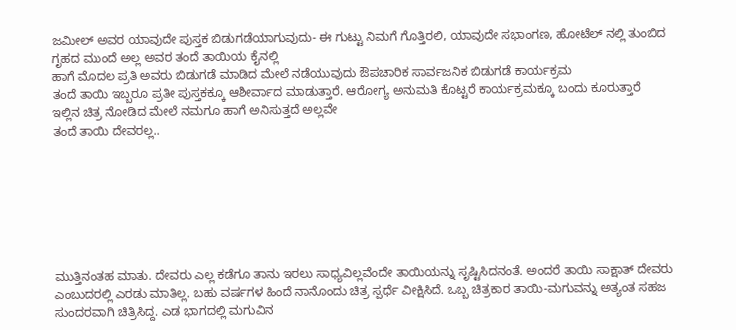ಜಮೀಲ್ ಅವರ ಯಾವುದೇ ಪುಸ್ತಕ ಬಿಡುಗಡೆಯಾಗುವುದು- ಈ ಗುಟ್ಟು ನಿಮಗೆ ಗೊತ್ತಿರಲಿ, ಯಾವುದೇ ಸಭಾಂಗಣ, ಹೋಟೆಲ್ ನಲ್ಲಿ ತುಂಬಿದ ಗೃಹದ ಮುಂದೆ ಅಲ್ಲ ಅವರ ತಂದೆ ತಾಯಿಯ ಕೈನಲ್ಲಿ
ಹಾಗೆ ಮೊದಲ ಪ್ರತಿ ಅವರು ಬಿಡುಗಡೆ ಮಾಡಿದ ಮೇಲೆ ನಡೆಯುವುದು ಔಪಚಾರಿಕ ಸಾರ್ವಜನಿಕ ಬಿಡುಗಡೆ ಕಾರ್ಯಕ್ರಮ
ತಂದೆ ತಾಯಿ ಇಬ್ಬರೂ ಪ್ರತೀ ಪುಸ್ತಕಕ್ಕೂ ಆಶೀರ್ವಾದ ಮಾಡುತ್ತಾರೆ. ಆರೋಗ್ಯ ಅನುಮತಿ ಕೊಟ್ಟರೆ ಕಾರ್ಯಕ್ರಮಕ್ಕೂ ಬಂದು ಕೂರುತ್ತಾರೆ
ಇಲ್ಲಿನ ಚಿತ್ರ ನೋಡಿದ ಮೇಲೆ ನಮಗೂ ಹಾಗೆ ಅನಿಸುತ್ತದೆ ಅಲ್ಲವೇ
ತಂದೆ ತಾಯಿ ದೇವರಲ್ಲ..







ಮುತ್ತಿನಂತಹ ಮಾತು. ದೇವರು ಎಲ್ಲ ಕಡೆಗೂ ತಾನು ಇರಲು ಸಾಧ್ಯವಿಲ್ಲವೆಂದೇ ತಾಯಿಯನ್ನು ಸೃಷ್ಟಿಸಿದನಂತೆ. ಅಂದರೆ ತಾಯಿ ಸಾಕ್ಷಾತ್ ದೇವರು ಎಂಬುದರಲ್ಲಿ ಎರಡು ಮಾತಿಲ್ಲ. ಬಹು ವರ್ಷಗಳ ಹಿಂದೆ ನಾನೊಂದು ಚಿತ್ರ ಸ್ಪರ್ಧೆ ವೀಕ್ಷಿಸಿದೆ. ಒಬ್ಬ ಚಿತ್ರಕಾರ ತಾಯಿ-ಮಗುವನ್ನು ಅತ್ಯಂತ ಸಹಜ ಸುಂದರವಾಗಿ ಚಿತ್ರಿಸಿದ್ದ. ಎಡ ಭಾಗದಲ್ಲಿ ಮಗುವಿನ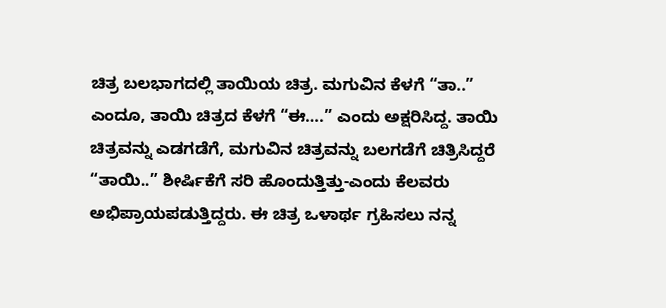ಚಿತ್ರ ಬಲಭಾಗದಲ್ಲಿ ತಾಯಿಯ ಚಿತ್ರ. ಮಗುವಿನ ಕೆಳಗೆ “ತಾ..” ಎಂದೂ, ತಾಯಿ ಚಿತ್ರದ ಕೆಳಗೆ “ಈ….” ಎಂದು ಅಕ್ಷರಿಸಿದ್ದ. ತಾಯಿ ಚಿತ್ರವನ್ನು ಎಡಗಡೆಗೆ, ಮಗುವಿನ ಚಿತ್ರವನ್ನು ಬಲಗಡೆಗೆ ಚಿತ್ರಿಸಿದ್ದರೆ “ತಾಯಿ..” ಶೀರ್ಷಿಕೆಗೆ ಸರಿ ಹೊಂದುತ್ತಿತ್ತು-ಎಂದು ಕೆಲವರು ಅಭಿಪ್ರಾಯಪಡುತ್ತಿದ್ದರು. ಈ ಚಿತ್ರ ಒಳಾರ್ಥ ಗ್ರಹಿಸಲು ನನ್ನ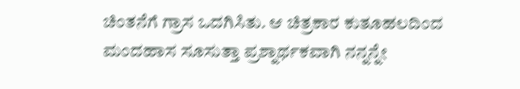ಚಿಂತನೆಗೆ ಗ್ರಾಸ ಒದಗಿಸಿತು. ಆ ಚಿತ್ರಕಾರ ಕುತೂಹಲದಿಂದ ಮಂದಹಾಸ ಸೂಸುತ್ತಾ ಪ್ರಶ್ನಾರ್ಥಕವಾಗಿ ನನ್ನನ್ನೇ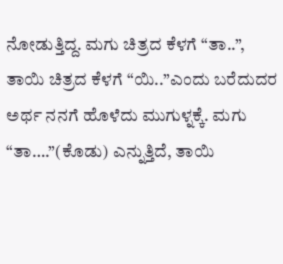ನೋಡುತ್ತಿದ್ದ. ಮಗು ಚಿತ್ರದ ಕೆಳಗೆ “ತಾ..”, ತಾಯಿ ಚಿತ್ರದ ಕೆಳಗೆ “ಯಿ..”ಎಂದು ಬರೆದುದರ ಅರ್ಥ ನನಗೆ ಹೊಳೆದು ಮುಗುಳ್ನಕ್ಕೆ. ಮಗು “ತಾ….”(ಕೊಡು) ಎನ್ನುತ್ತಿದೆ, ತಾಯಿ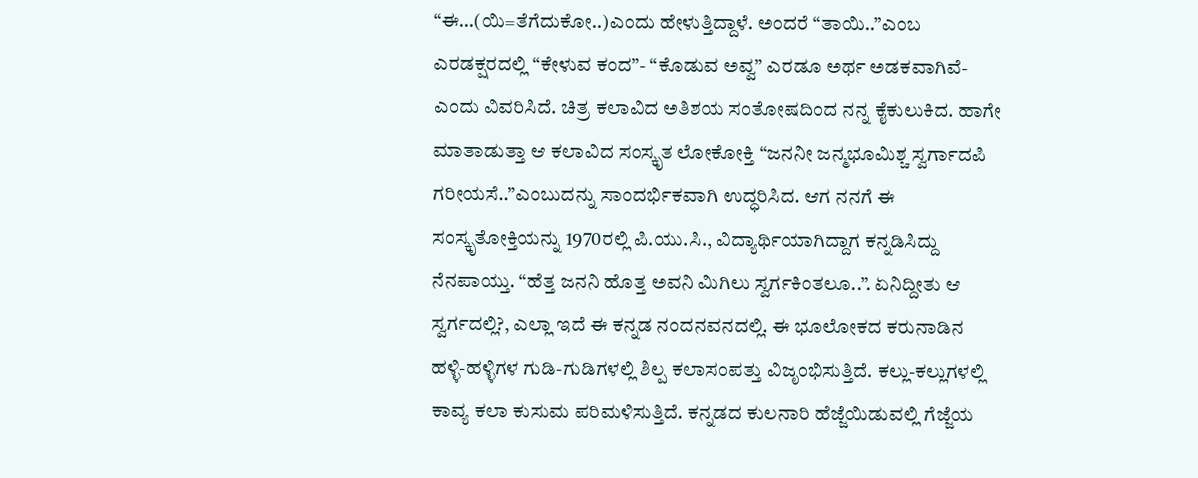“ಈ…(ಯಿ=ತೆಗೆದುಕೋ..)ಎಂದು ಹೇಳುತ್ತಿದ್ದಾಳೆ. ಅಂದರೆ “ತಾಯಿ..”ಎಂಬ ಎರಡಕ್ಷರದಲ್ಲಿ “ಕೇಳುವ ಕಂದ”- “ಕೊಡುವ ಅವ್ವ” ಎರಡೂ ಅರ್ಥ ಅಡಕವಾಗಿವೆ-ಎಂದು ವಿವರಿಸಿದೆ. ಚಿತ್ರ ಕಲಾವಿದ ಅತಿಶಯ ಸಂತೋಷದಿಂದ ನನ್ನ ಕೈಕುಲುಕಿದ. ಹಾಗೇ ಮಾತಾಡುತ್ತಾ ಆ ಕಲಾವಿದ ಸಂಸ್ಕೃತ ಲೋಕೋಕ್ತಿ “ಜನನೀ ಜನ್ಮಭೂಮಿಶ್ಚ ಸ್ವರ್ಗಾದಪಿ ಗರೀಯಸೆ..”ಎಂಬುದನ್ನು ಸಾಂದರ್ಭಿಕವಾಗಿ ಉದ್ಧರಿಸಿದ. ಆಗ ನನಗೆ ಈ ಸಂಸ್ಕೃತೋಕ್ತಿಯನ್ನು 1970ರಲ್ಲಿ ಪಿ.ಯು.ಸಿ., ವಿದ್ಯಾರ್ಥಿಯಾಗಿದ್ದಾಗ ಕನ್ನಡಿಸಿದ್ದು ನೆನಪಾಯ್ತು. “ಹೆತ್ತ ಜನನಿ ಹೊತ್ತ ಅವನಿ ಮಿಗಿಲು ಸ್ವರ್ಗಕಿಂತಲೂ..”. ಏನಿದ್ದೀತು ಆ ಸ್ವರ್ಗದಲ್ಲಿ?, ಎಲ್ಲಾ ಇದೆ ಈ ಕನ್ನಡ ನಂದನವನದಲ್ಲಿ. ಈ ಭೂಲೋಕದ ಕರುನಾಡಿನ ಹಳ್ಳಿ-ಹಳ್ಳಿಗಳ ಗುಡಿ-ಗುಡಿಗಳಲ್ಲಿ ಶಿಲ್ಪ ಕಲಾಸಂಪತ್ತು ವಿಜೃಂಭಿಸುತ್ತಿದೆ. ಕಲ್ಲು-ಕಲ್ಲುಗಳಲ್ಲಿ ಕಾವ್ಯ ಕಲಾ ಕುಸುಮ ಪರಿಮಳಿಸುತ್ತಿದೆ. ಕನ್ನಡದ ಕುಲನಾರಿ ಹೆಜ್ಜೆಯಿಡುವಲ್ಲಿ ಗೆಜ್ಜೆಯ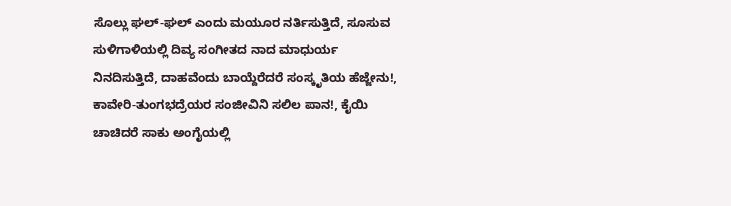ಸೊಲ್ಲು ಘಲ್-ಘಲ್ ಎಂದು ಮಯೂರ ನರ್ತಿಸುತ್ತಿದೆ, ಸೂಸುವ ಸುಳಿಗಾಳಿಯಲ್ಲಿ ದಿವ್ಯ ಸಂಗೀತದ ನಾದ ಮಾಧುರ್ಯ ನಿನದಿಸುತ್ತಿದೆ, ದಾಹವೆಂದು ಬಾಯ್ದೆರೆದರೆ ಸಂಸ್ಕೃತಿಯ ಹೆಜ್ಜೇನು!, ಕಾವೇರಿ-ತುಂಗಭದ್ರೆಯರ ಸಂಜೀವಿನಿ ಸಲಿಲ ಪಾನ!, ಕೈಯಿ ಚಾಚಿದರೆ ಸಾಕು ಅಂಗೈಯಲ್ಲಿ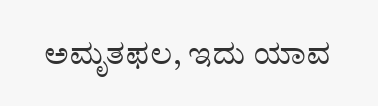ಅಮೃತಫಲ, ಇದು ಯಾವ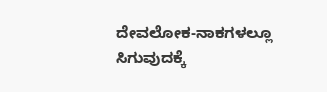ದೇವಲೋಕ-ನಾಕಗಳಲ್ಲೂ ಸಿಗುವುದಕ್ಕೆ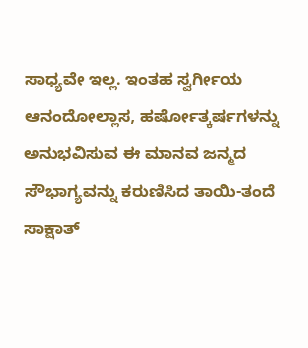ಸಾಧ್ಯವೇ ಇಲ್ಲ. ಇಂತಹ ಸ್ವರ್ಗೀಯ ಆನಂದೋಲ್ಲಾಸ, ಹರ್ಷೋತ್ಕರ್ಷಗಳನ್ನು ಅನುಭವಿಸುವ ಈ ಮಾನವ ಜನ್ಮದ ಸೌಭಾಗ್ಯವನ್ನು ಕರುಣಿಸಿದ ತಾಯಿ-ತಂದೆ ಸಾಕ್ಷಾತ್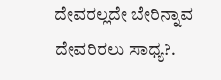ದೇವರಲ್ಲದೇ ಬೇರಿನ್ನಾವ ದೇವರಿರಲು ಸಾಧ್ಯ?.